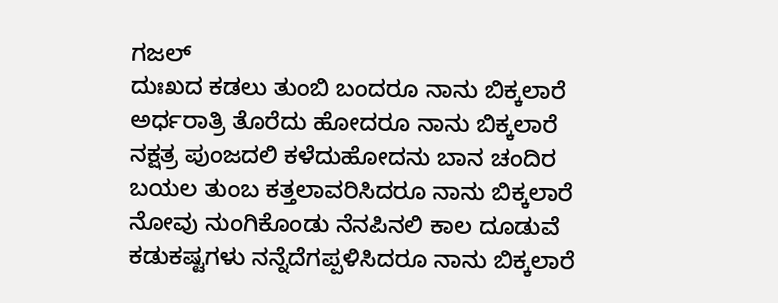ಗಜಲ್
ದುಃಖದ ಕಡಲು ತುಂಬಿ ಬಂದರೂ ನಾನು ಬಿಕ್ಕಲಾರೆ
ಅರ್ಧರಾತ್ರಿ ತೊರೆದು ಹೋದರೂ ನಾನು ಬಿಕ್ಕಲಾರೆ
ನಕ್ಷತ್ರ ಪುಂಜದಲಿ ಕಳೆದುಹೋದನು ಬಾನ ಚಂದಿರ
ಬಯಲ ತುಂಬ ಕತ್ತಲಾವರಿಸಿದರೂ ನಾನು ಬಿಕ್ಕಲಾರೆ
ನೋವು ನುಂಗಿಕೊಂಡು ನೆನಪಿನಲಿ ಕಾಲ ದೂಡುವೆ
ಕಡುಕಷ್ಟಗಳು ನನ್ನೆದೆಗಪ್ಪಳಿಸಿದರೂ ನಾನು ಬಿಕ್ಕಲಾರೆ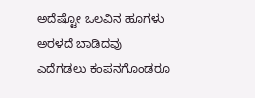ಅದೆಷ್ಟೋ ಒಲವಿನ ಹೂಗಳು ಅರಳದೆ ಬಾಡಿದವು
ಎದೆಗಡಲು ಕಂಪನಗೊಂಡರೂ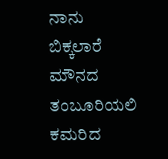ನಾನು ಬಿಕ್ಕಲಾರೆ
ಮೌನದ ತಂಬೂರಿಯಲಿ ಕಮರಿದ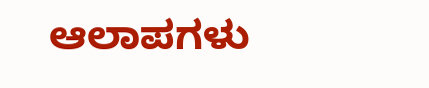ಆಲಾಪಗಳು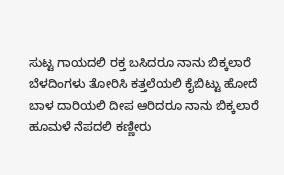ಸುಟ್ಟ ಗಾಯದಲಿ ರಕ್ತ ಬಸಿದರೂ ನಾನು ಬಿಕ್ಕಲಾರೆ
ಬೆಳದಿಂಗಳು ತೋರಿಸಿ ಕತ್ತಲೆಯಲಿ ಕೈಬಿಟ್ಟು ಹೋದೆ
ಬಾಳ ದಾರಿಯಲಿ ದೀಪ ಆರಿದರೂ ನಾನು ಬಿಕ್ಕಲಾರೆ
ಹೂಮಳೆ ನೆಪದಲಿ ಕಣ್ಣೀರು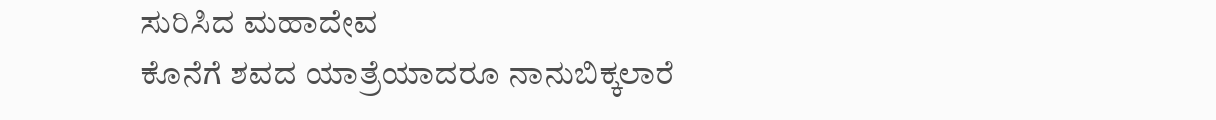ಸುರಿಸಿದ ಮಹಾದೇವ
ಕೊನೆಗೆ ಶವದ ಯಾತ್ರೆಯಾದರೂ ನಾನುಬಿಕ್ಕಲಾರೆ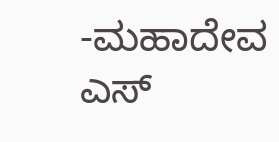-ಮಹಾದೇವ ಎಸ್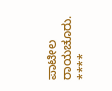ಪಾಟೀಲ
ರಾಯಚೂರು.
****